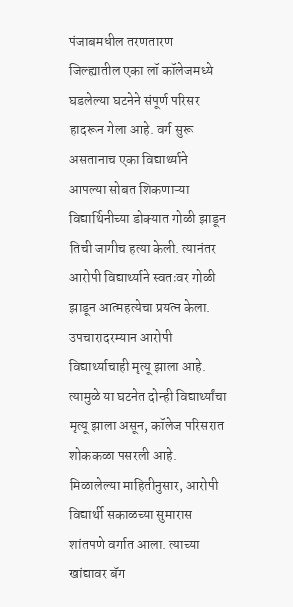पंजाबमधील तरणतारण जिल्ह्यातील एका लॉ कॉलेजमध्ये घडलेल्या घटनेने संपूर्ण परिसर हादरून गेला आहे. वर्ग सुरू असतानाच एका विद्यार्थ्याने आपल्या सोबत शिकणाऱ्या विद्यार्थिनीच्या डोक्यात गोळी झाडून तिची जागीच हत्या केली. त्यानंतर आरोपी विद्यार्थ्याने स्वतःवर गोळी झाडून आत्महत्येचा प्रयत्न केला. उपचारादरम्यान आरोपी विद्यार्थ्याचाही मृत्यू झाला आहे. त्यामुळे या घटनेत दोन्ही विद्यार्थ्यांचा मृत्यू झाला असून, कॉलेज परिसरात शोककळा पसरली आहे.
मिळालेल्या माहितीनुसार, आरोपी विद्यार्थी सकाळच्या सुमारास शांतपणे वर्गात आला. त्याच्या खांद्यावर बॅग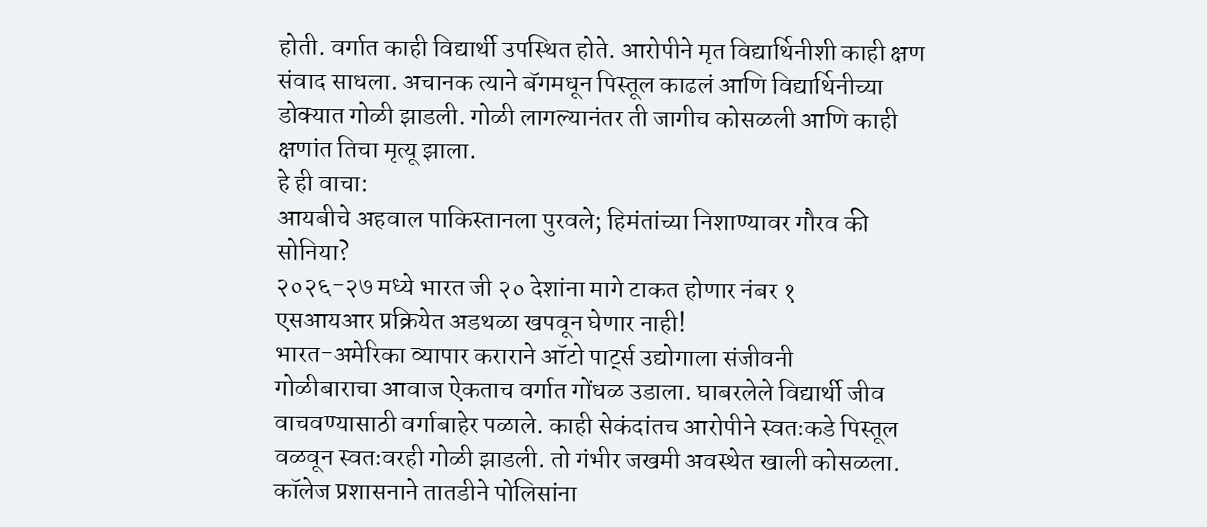होती. वर्गात काही विद्यार्थी उपस्थित होते. आरोपीने मृत विद्यार्थिनीशी काही क्षण संवाद साधला. अचानक त्याने बॅगमधून पिस्तूल काढलं आणि विद्यार्थिनीच्या डोक्यात गोळी झाडली. गोळी लागल्यानंतर ती जागीच कोसळली आणि काही क्षणांत तिचा मृत्यू झाला.
हे ही वाचा:
आयबीचे अहवाल पाकिस्तानला पुरवले; हिमंतांच्या निशाण्यावर गौरव की सोनिया?
२०२६-२७ मध्ये भारत जी २० देशांना मागे टाकत होणार नंबर १
एसआयआर प्रक्रियेत अडथळा खपवून घेणार नाही!
भारत-अमेरिका व्यापार कराराने ऑटो पार्ट्स उद्योगाला संजीवनी
गोळीबाराचा आवाज ऐकताच वर्गात गोंधळ उडाला. घाबरलेले विद्यार्थी जीव वाचवण्यासाठी वर्गाबाहेर पळाले. काही सेकंदांतच आरोपीने स्वतःकडे पिस्तूल वळवून स्वतःवरही गोळी झाडली. तो गंभीर जखमी अवस्थेत खाली कोसळला. कॉलेज प्रशासनाने तातडीने पोलिसांना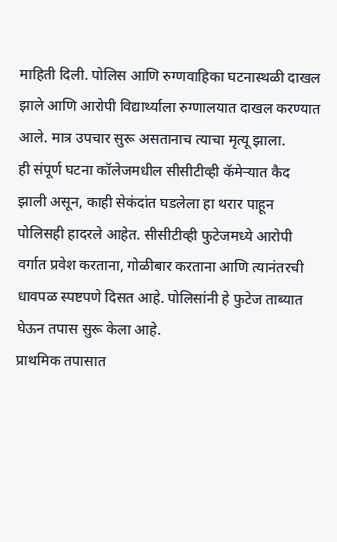माहिती दिली. पोलिस आणि रुग्णवाहिका घटनास्थळी दाखल झाले आणि आरोपी विद्यार्थ्याला रुग्णालयात दाखल करण्यात आले. मात्र उपचार सुरू असतानाच त्याचा मृत्यू झाला.
ही संपूर्ण घटना कॉलेजमधील सीसीटीव्ही कॅमेऱ्यात कैद झाली असून, काही सेकंदांत घडलेला हा थरार पाहून पोलिसही हादरले आहेत. सीसीटीव्ही फुटेजमध्ये आरोपी वर्गात प्रवेश करताना, गोळीबार करताना आणि त्यानंतरची धावपळ स्पष्टपणे दिसत आहे. पोलिसांनी हे फुटेज ताब्यात घेऊन तपास सुरू केला आहे.
प्राथमिक तपासात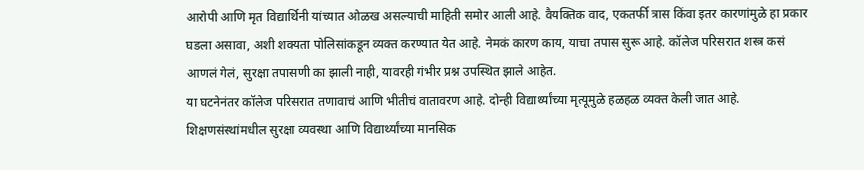आरोपी आणि मृत विद्यार्थिनी यांच्यात ओळख असल्याची माहिती समोर आली आहे. वैयक्तिक वाद, एकतर्फी त्रास किंवा इतर कारणांमुळे हा प्रकार घडला असावा, अशी शक्यता पोलिसांकडून व्यक्त करण्यात येत आहे. नेमकं कारण काय, याचा तपास सुरू आहे. कॉलेज परिसरात शस्त्र कसं आणलं गेलं, सुरक्षा तपासणी का झाली नाही, यावरही गंभीर प्रश्न उपस्थित झाले आहेत.
या घटनेनंतर कॉलेज परिसरात तणावाचं आणि भीतीचं वातावरण आहे. दोन्ही विद्यार्थ्यांच्या मृत्यूमुळे हळहळ व्यक्त केली जात आहे. शिक्षणसंस्थांमधील सुरक्षा व्यवस्था आणि विद्यार्थ्यांच्या मानसिक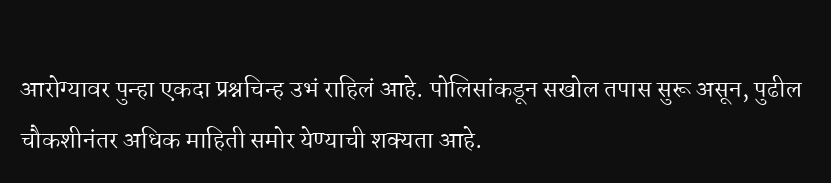आरोग्यावर पुन्हा एकदा प्रश्नचिन्ह उभं राहिलं आहे. पोलिसांकडून सखोल तपास सुरू असून, पुढील चौकशीनंतर अधिक माहिती समोर येण्याची शक्यता आहे.